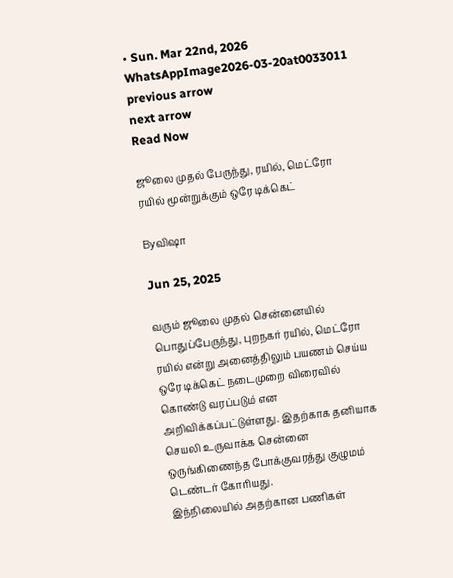• Sun. Mar 22nd, 2026
WhatsAppImage2026-03-20at0033011
previous arrow
next arrow
Read Now

ஜூலை முதல் பேருந்து, ரயில், மெட்ரோ ரயில் மூன்றுக்கும் ஒரே டிக்கெட்

Byவிஷா

Jun 25, 2025

வரும் ஜூலை முதல் சென்னையில் பொதுப்பேருந்து, புறநகர் ரயில், மெட்ரோ ரயில் என்று அனைத்திலும் பயணம் செய்ய ஒரே டிக்கெட் நடைமுறை விரைவில் கொண்டு வரப்படும் என அறிவிக்கப்பட்டுள்ளது. இதற்காக தனியாக செயலி உருவாக்க சென்னை ஒருங்கிணைந்த போக்குவரத்து குழுமம் டெண்டர் கோரியது.
இந்நிலையில் அதற்கான பணிகள்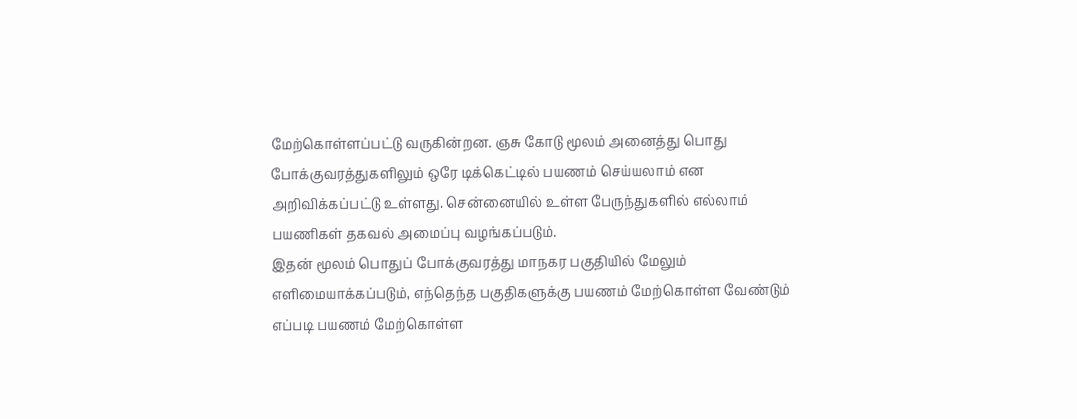மேற்கொள்ளப்பட்டு வருகின்றன. ஞசு கோடு மூலம் அனைத்து பொது போக்குவரத்துகளிலும் ஒரே டிக்கெட்டில் பயணம் செய்யலாம் என அறிவிக்கப்பட்டு உள்ளது. சென்னையில் உள்ள பேருந்துகளில் எல்லாம் பயணிகள் தகவல் அமைப்பு வழங்கப்படும்.
இதன் மூலம் பொதுப் போக்குவரத்து மாநகர பகுதியில் மேலும் எளிமையாக்கப்படும், எந்தெந்த பகுதிகளுக்கு பயணம் மேற்கொள்ள வேண்டும் எப்படி பயணம் மேற்கொள்ள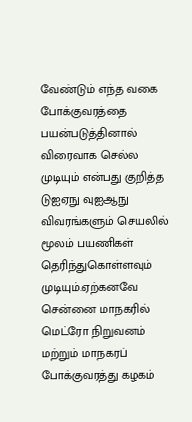வேண்டும் எந்த வகை போக்குவரத்தை பயன்படுத்தினால் விரைவாக செல்ல முடியும் என்பது குறித்த டுஐஏநு வுஐஆநு விவரங்களும் செயலில் மூலம் பயணிகள் தெரிந்துகொள்ளவும் முடியும்.ஏற்கனவே சென்னை மாநகரில் மெட்ரோ நிறுவனம் மற்றும் மாநகரப் போக்குவரத்து கழகம்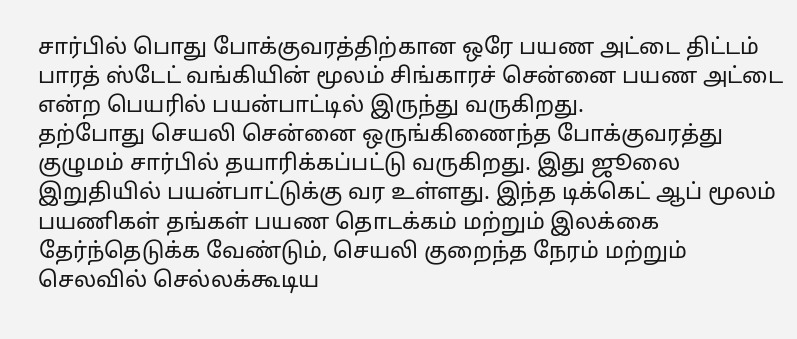சார்பில் பொது போக்குவரத்திற்கான ஒரே பயண அட்டை திட்டம் பாரத் ஸ்டேட் வங்கியின் மூலம் சிங்காரச் சென்னை பயண அட்டை என்ற பெயரில் பயன்பாட்டில் இருந்து வருகிறது.
தற்போது செயலி சென்னை ஒருங்கிணைந்த போக்குவரத்து குழுமம் சார்பில் தயாரிக்கப்பட்டு வருகிறது. இது ஜூலை இறுதியில் பயன்பாட்டுக்கு வர உள்ளது. இந்த டிக்கெட் ஆப் மூலம் பயணிகள் தங்கள் பயண தொடக்கம் மற்றும் இலக்கை தேர்ந்தெடுக்க வேண்டும், செயலி குறைந்த நேரம் மற்றும் செலவில் செல்லக்கூடிய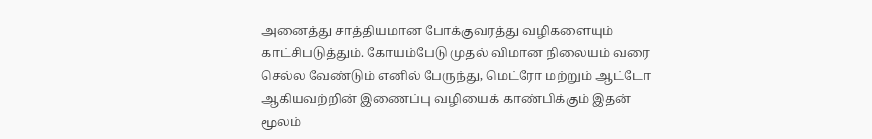அனைத்து சாத்தியமான போக்குவரத்து வழிகளையும் காட்சிபடுத்தும். கோயம்பேடு முதல் விமான நிலையம் வரை செல்ல வேண்டும் எனில் பேருந்து, மெட்ரோ மற்றும் ஆட்டோ ஆகியவற்றின் இணைப்பு வழியைக் காண்பிக்கும் இதன் மூலம்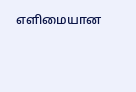எளிமையான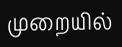முறையில்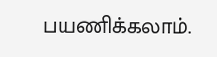பயணிக்கலாம்.